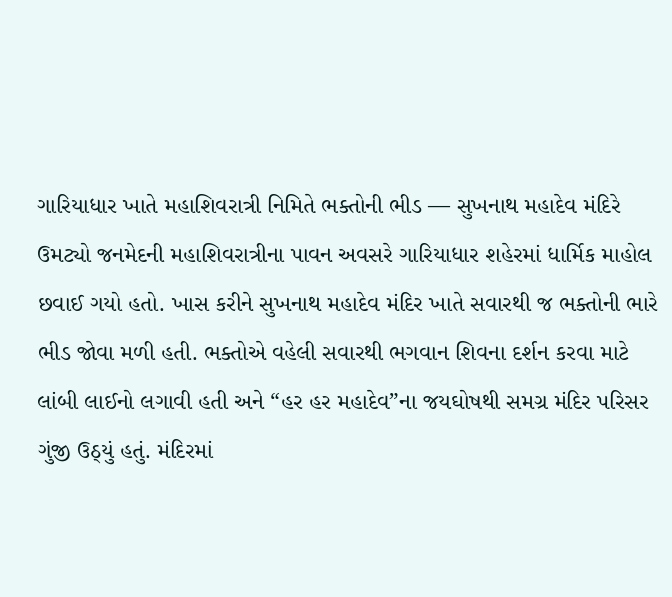ગારિયાધાર ખાતે મહાશિવરાત્રી નિમિતે ભક્તોની ભીડ — સુખનાથ મહાદેવ મંદિરે ઉમટ્યો જનમેદની મહાશિવરાત્રીના પાવન અવસરે ગારિયાધાર શહેરમાં ધાર્મિક માહોલ છવાઈ ગયો હતો. ખાસ કરીને સુખનાથ મહાદેવ મંદિર ખાતે સવારથી જ ભક્તોની ભારે ભીડ જોવા મળી હતી. ભક્તોએ વહેલી સવારથી ભગવાન શિવના દર્શન કરવા માટે લાંબી લાઈનો લગાવી હતી અને “હર હર મહાદેવ”ના જયઘોષથી સમગ્ર મંદિર પરિસર ગુંજી ઉઠ્યું હતું. મંદિરમાં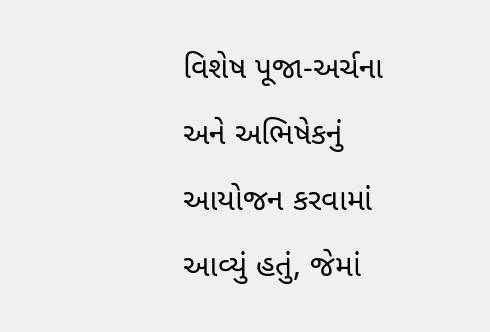વિશેષ પૂજા-અર્ચના અને અભિષેકનું આયોજન કરવામાં આવ્યું હતું, જેમાં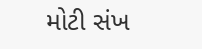મોટી સંખ